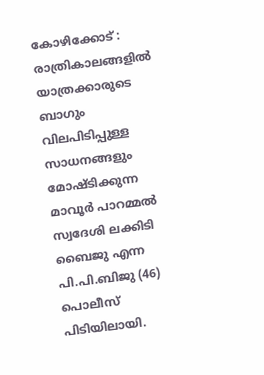കോഴിക്കോട് : രാത്രികാലങ്ങളിൽ യാത്രക്കാരുടെ ബാഗും വിലപിടിപ്പുള്ള സാധനങ്ങളും മോഷ്ടിക്കുന്ന മാവൂർ പാറമ്മൽ സ്വദേശി ലക്കിടി ബൈജു എന്ന പി.പി.ബിജു (46) പൊലീസ് പിടിയിലായി.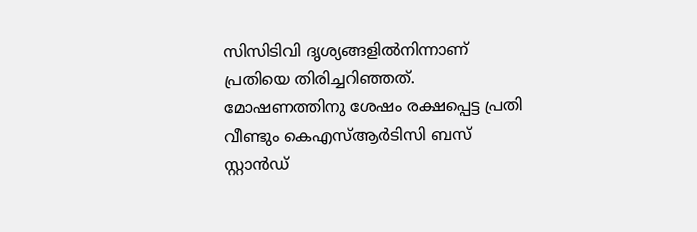സിസിടിവി ദൃശ്യങ്ങളിൽനിന്നാണ് പ്രതിയെ തിരിച്ചറിഞ്ഞത്. മോഷണത്തിനു ശേഷം രക്ഷപ്പെട്ട പ്രതി വീണ്ടും കെഎസ്ആർടിസി ബസ് സ്റ്റാന്‍ഡ്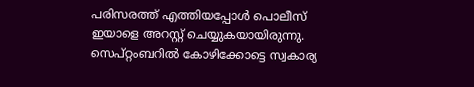പരിസരത്ത് എത്തിയപ്പോൾ പൊലീസ് ഇയാളെ അറസ്റ്റ് ചെയ്യുകയായിരുന്നു. സെപ്റ്റംബറിൽ കോഴിക്കോട്ടെ സ്വകാര്യ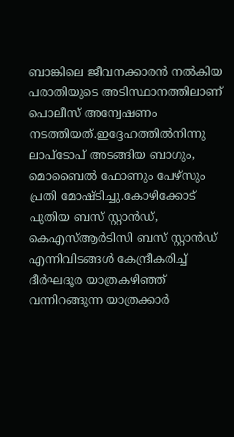ബാങ്കിലെ ജീവനക്കാരൻ നൽകിയ പരാതിയുടെ അടിസ്ഥാനത്തിലാണ് പൊലീസ് അന്വേഷണം നടത്തിയത്.ഇദ്ദേഹത്തിൽനിന്നു ലാപ്ടോപ് അടങ്ങിയ ബാഗും, മൊബൈൽ ഫോണും പേഴ്സും പ്രതി മോഷ്ടിച്ചു.കോഴിക്കോട് പുതിയ ബസ് സ്റ്റാൻഡ്, കെഎസ്ആർടിസി ബസ് സ്റ്റാൻഡ് എന്നിവിടങ്ങൾ കേന്ദ്രീകരിച്ച് ദീർഘദൂര യാത്രകഴിഞ്ഞ് വന്നിറങ്ങുന്ന യാത്രക്കാർ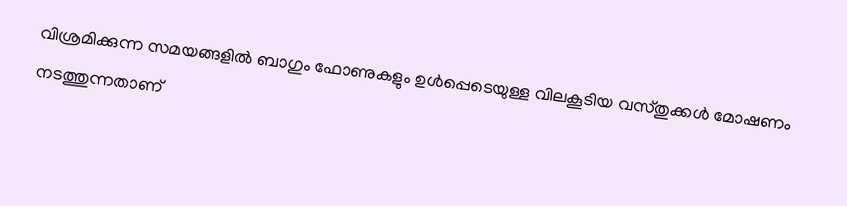വിശ്രമിക്കുന്ന സമയങ്ങളിൽ ബാഗും ഫോണുകളും ഉൾപ്പെടെയുള്ള വിലകൂടിയ വസ്തുക്കൾ മോഷണം നടത്തുന്നതാണ്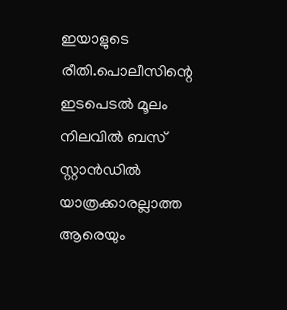ഇയാളുടെ രീതി.പൊലീസിന്റെ ഇടപെടൽ മൂലം നിലവിൽ ബസ് സ്റ്റാൻഡിൽ യാത്രക്കാരല്ലാത്ത ആരെയും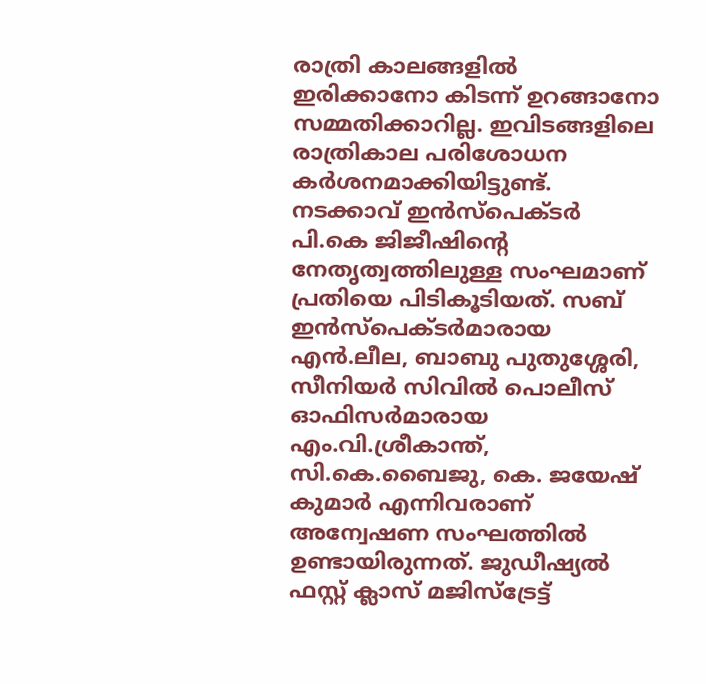രാത്രി കാലങ്ങളിൽ ഇരിക്കാനോ കിടന്ന് ഉറങ്ങാനോ സമ്മതിക്കാറില്ല. ഇവിടങ്ങളിലെ രാത്രികാല പരിശോധന കർശനമാക്കിയിട്ടുണ്ട്. നടക്കാവ് ഇൻസ്പെക്ടർ പി.കെ ജിജീഷിന്റെ നേതൃത്വത്തിലുള്ള സംഘമാണ് പ്രതിയെ പിടികൂടിയത്. സബ് ഇൻസ്‌പെക്ടർമാരായ എൻ.ലീല, ബാബു പുതുശ്ശേരി, സീനിയർ സിവിൽ പൊലീസ് ഓഫിസർമാരായ എം.വി.ശ്രീകാന്ത്, സി.കെ.ബൈജു, കെ. ജയേഷ് കുമാർ എന്നിവരാണ് അന്വേഷണ സംഘത്തിൽ ഉണ്ടായിരുന്നത്. ജുഡീഷ്യൽ ഫസ്റ്റ് ക്ലാസ് മജിസ്ട്രേട്ട്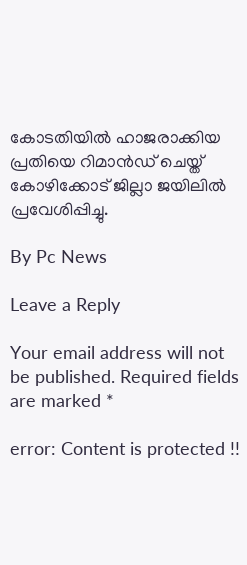കോടതിയിൽ ഹാജരാക്കിയ പ്രതിയെ റിമാൻഡ് ചെയ്ത് കോഴിക്കോട് ജില്ലാ ജയിലിൽ പ്രവേശിപ്പിച്ചു.

By Pc News

Leave a Reply

Your email address will not be published. Required fields are marked *

error: Content is protected !!